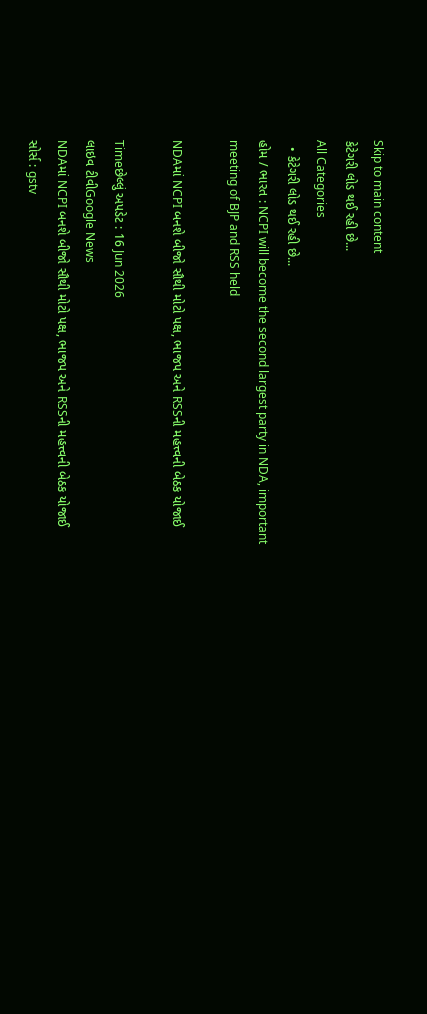Skip to main content
કેટેગરી લોડ થઈ રહી છે...
All Categories
  • કેટેગરી લોડ થઈ રહી છે...
હોમ / ભારત : NCPI will become the second largest party in NDA, important meeting of BJP and RSS held

NDAમાં NCPI બનશે બીજો સૌથી મોટો પક્ષ, ભાજપ અને RSSની મહત્ત્વની બેઠક યોજાઈ

Timeછેલ્લું અપડેટ : 16 Jun 2026
લાઇવ ટીવીGoogle News
NDAમાં NCPI બનશે બીજો સૌથી મોટો પક્ષ, ભાજપ અને RSSની મહત્ત્વની બેઠક યોજાઈ
સોર્સ : gstv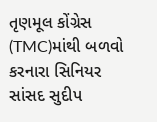તૃણમૂલ કોંગ્રેસ (TMC)માંથી બળવો કરનારા સિનિયર સાંસદ સુદીપ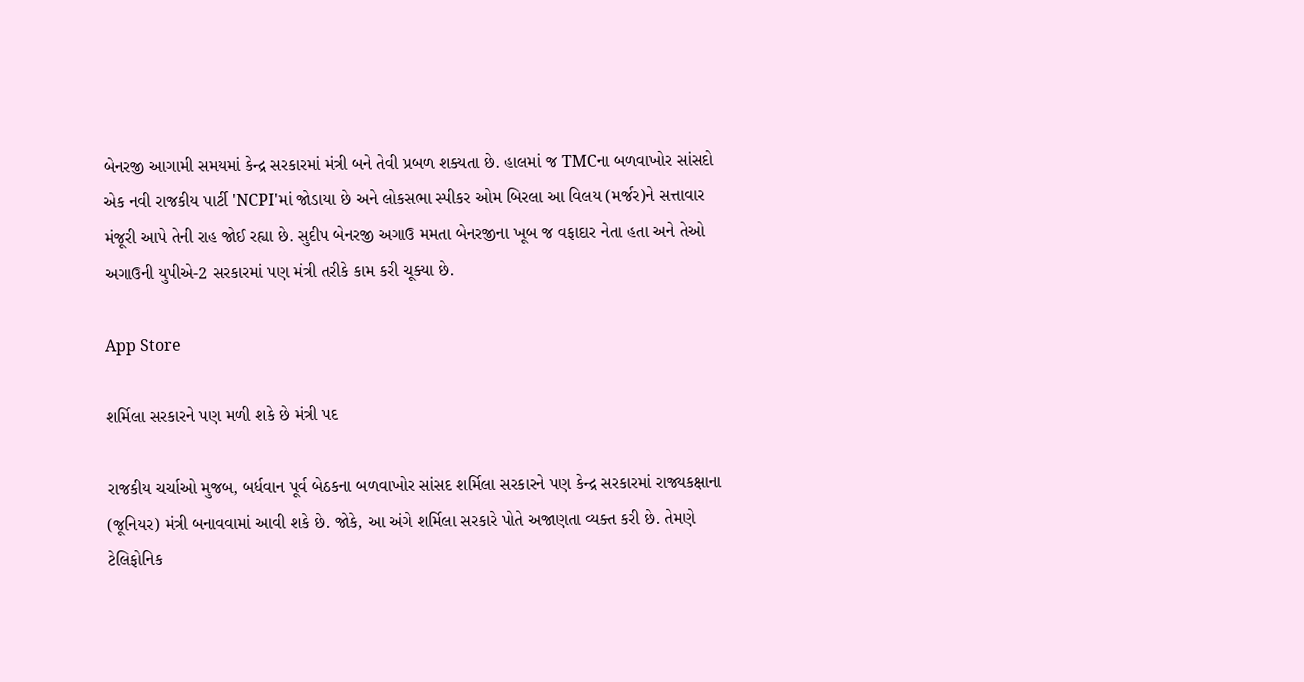બેનરજી આગામી સમયમાં કેન્દ્ર સરકારમાં મંત્રી બને તેવી પ્રબળ શક્યતા છે. હાલમાં જ TMCના બળવાખોર સાંસદો એક નવી રાજકીય પાર્ટી 'NCPI'માં જોડાયા છે અને લોકસભા સ્પીકર ઓમ બિરલા આ વિલય (મર્જર)ને સત્તાવાર મંજૂરી આપે તેની રાહ જોઈ રહ્યા છે. સુદીપ બેનરજી અગાઉ મમતા બેનરજીના ખૂબ જ વફાદાર નેતા હતા અને તેઓ અગાઉની યુપીએ-2 સરકારમાં પણ મંત્રી તરીકે કામ કરી ચૂક્યા છે.

App Store

શર્મિલા સરકારને પણ મળી શકે છે મંત્રી પદ

રાજકીય ચર્ચાઓ મુજબ, બર્ધવાન પૂર્વ બેઠકના બળવાખોર સાંસદ શર્મિલા સરકારને પણ કેન્દ્ર સરકારમાં રાજ્યકક્ષાના (જૂનિયર) મંત્રી બનાવવામાં આવી શકે છે. જોકે, આ અંગે શર્મિલા સરકારે પોતે અજાણતા વ્યક્ત કરી છે. તેમણે ટેલિફોનિક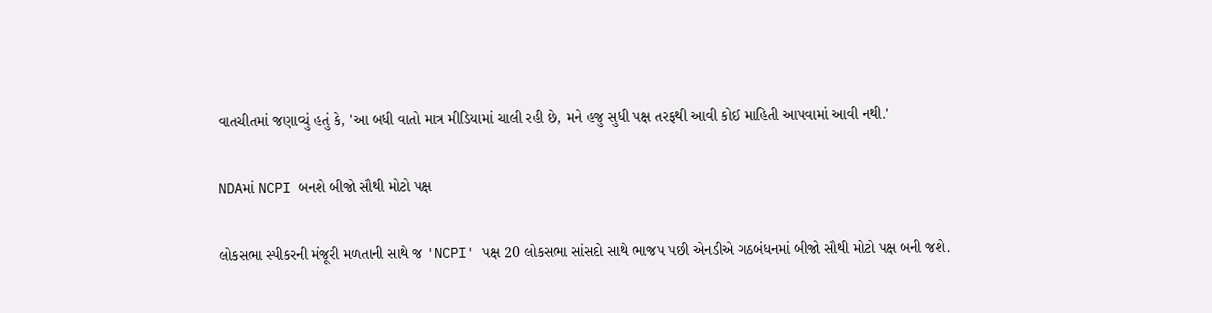વાતચીતમાં જણાવ્યું હતું કે, 'આ બધી વાતો માત્ર મીડિયામાં ચાલી રહી છે, મને હજુ સુધી પક્ષ તરફથી આવી કોઈ માહિતી આપવામાં આવી નથી.'

NDAમાં NCPI બનશે બીજો સૌથી મોટો પક્ષ

લોકસભા સ્પીકરની મંજૂરી મળતાની સાથે જ 'NCPI' પક્ષ 20 લોકસભા સાંસદો સાથે ભાજપ પછી એનડીએ ગઠબંધનમાં બીજો સૌથી મોટો પક્ષ બની જશે.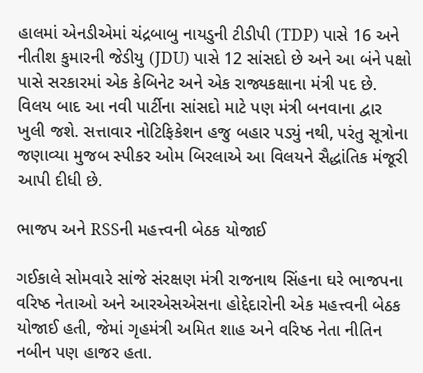હાલમાં એનડીએમાં ચંદ્રબાબુ નાયડુની ટીડીપી (TDP) પાસે 16 અને નીતીશ કુમારની જેડીયુ (JDU) પાસે 12 સાંસદો છે અને આ બંને પક્ષો પાસે સરકારમાં એક કેબિનેટ અને એક રાજ્યકક્ષાના મંત્રી પદ છે. વિલય બાદ આ નવી પાર્ટીના સાંસદો માટે પણ મંત્રી બનવાના દ્વાર ખુલી જશે. સત્તાવાર નોટિફિકેશન હજુ બહાર પડ્યું નથી, પરંતુ સૂત્રોના જણાવ્યા મુજબ સ્પીકર ઓમ બિરલાએ આ વિલયને સૈદ્ધાંતિક મંજૂરી આપી દીધી છે.

ભાજપ અને RSSની મહત્ત્વની બેઠક યોજાઈ

ગઈકાલે સોમવારે સાંજે સંરક્ષણ મંત્રી રાજનાથ સિંહના ઘરે ભાજપના વરિષ્ઠ નેતાઓ અને આરએસએસના હોદ્દેદારોની એક મહત્ત્વની બેઠક યોજાઈ હતી, જેમાં ગૃહમંત્રી અમિત શાહ અને વરિષ્ઠ નેતા નીતિન નબીન પણ હાજર હતા.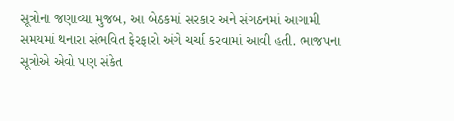સૂત્રોના જણાવ્યા મુજબ, આ બેઠકમાં સરકાર અને સંગઠનમાં આગામી સમયમાં થનારા સંભવિત ફેરફારો અંગે ચર્ચા કરવામાં આવી હતી. ભાજપના સૂત્રોએ એવો પણ સંકેત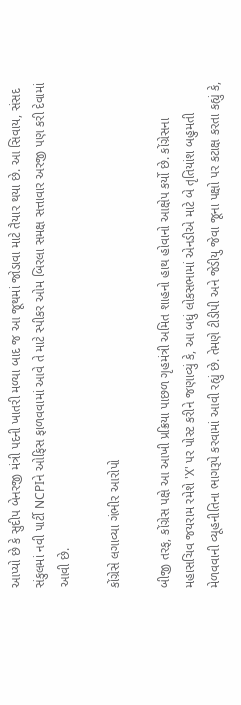આપ્યો છે કે સુદીપ બેનરજી મંત્રી પદની ખાતરી મળ્યા બાદ જ આ જૂથમાં જોડાવા માટે તૈયાર થયા છે. આ સિવાય, સંસદ સંકુલમાં નવી પાર્ટી NCPIને ઓફિસ ફાળવવામાં આવે તે માટે સ્પીકર ઓમ બિરલા સમક્ષ સત્તાવાર અરજી પણ કરી દેવામાં આવી છે.

કોંગ્રેસે લગાવ્યા ગંભીર આરોપો

બીજી તરફ, કોંગ્રેસ પક્ષે આ આખી પ્રક્રિયા પાછળ ગૃહમંત્રી અમિત શાહનો હાથ હોવાનો આક્ષેપ કર્યો છે. કોંગ્રેસના મહાસચિવ જયરામ રમેશે 'X' પર પોસ્ટ કરીને જણાવ્યું કે, આ બધું લોકસભામાં એનડીએ માટે બે તૃતિયાંશ બહુમતી મેળવવાની વ્યૂહનીતિના ભાગરૂપે કરવામાં આવી રહ્યું છે. તેમણે ટીડીપી અને જેડીયુ જેવા જૂના પક્ષો પર કટાક્ષ કરતા કહ્યું કે,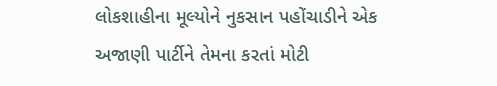લોકશાહીના મૂલ્યોને નુકસાન પહોંચાડીને એક અજાણી પાર્ટીને તેમના કરતાં મોટી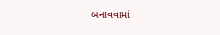બનાવવામાં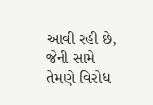આવી રહી છે, જેની સામે તેમણે વિરોધ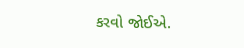કરવો જોઈએ.